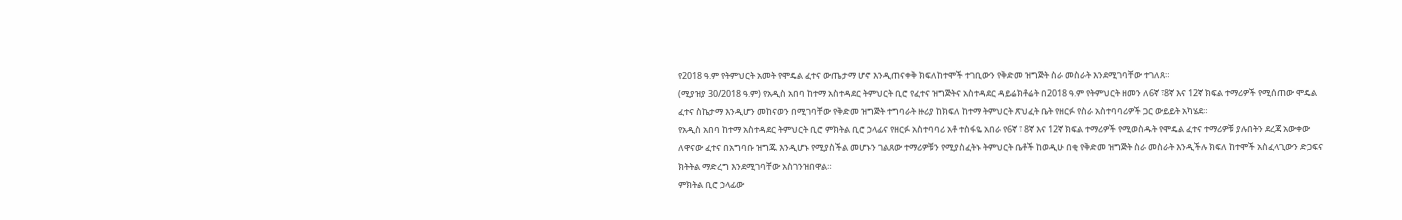የ2018 ዓ.ም የትምህርት አመት የሞዴል ፈተና ውጤታማ ሆኖ እንዲጠናቀቅ ክፍለከተሞች ተገቢውን የቅድመ ዝግጅት ስራ መስራት እንደሚገባቸው ተገለጸ።
(ሚያዝያ 30/2018 ዓ.ም) የአዲስ አበባ ከተማ አስተዳደር ትምህርት ቢሮ የፈተና ዝግጅትና አስተዳደር ዳይሬክቶሬት በ2018 ዓ.ም የትምህርት ዘመን ለ6ኛ ፣8ኛ እና 12ኛ ክፍል ተማሪዎች የሚሰጠው ሞዴል ፈተና ስኬታማ እንዲሆን መከናወን በሚገባቸው የቅድመ ዝግጅት ተግባራት ዙሪያ ከክፍለ ከተማ ትምህርት ጽህፈት ቤት የዘርፉ የስራ አስተባባሪዎች ጋር ውይይት አካሄደ።
የአዲስ አበባ ከተማ አስተዳደር ትምህርት ቢሮ ምክትል ቢሮ ኃላፊና የዘርፉ አስተባባሪ አቶ ተስፋዬ አበራ የ6ኛ ፣ 8ኛ እና 12ኛ ክፍል ተማሪዎች የሚወስዱት የሞዴል ፈተና ተማሪዎቹ ያሉበትን ደረጃ አውቀው ለዋናው ፈተና በአግባቡ ዝግጁ እንዲሆኑ የሚያስችል መሆኑን ገልጸው ተማሪዎቹን የሚያስፈትኑ ትምህርት ቤቶች ከወዲሁ በቂ የቅድመ ዝግጅት ስራ መስራት እንዲችሉ ክፍለ ከተሞች አስፈላጊውን ድጋፍና ክትትል ማድረግ እንደሚገባቸው አስገንዝበዋል።
ምክትል ቢሮ ኃላፊው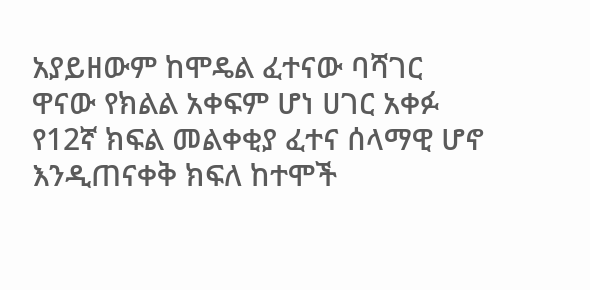አያይዘውም ከሞዴል ፈተናው ባሻገር ዋናው የክልል አቀፍም ሆነ ሀገር አቀፉ የ12ኛ ክፍል መልቀቂያ ፈተና ሰላማዊ ሆኖ እንዲጠናቀቅ ክፍለ ከተሞች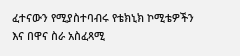ፈተናውን የሚያስተባብሩ የቴክኒክ ኮሚቴዎችን እና በዋና ስራ አስፈጻሚ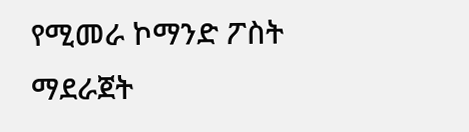የሚመራ ኮማንድ ፖስት ማደራጀት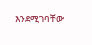እንደሚገባቸው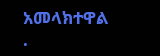አመላክተዋል
.